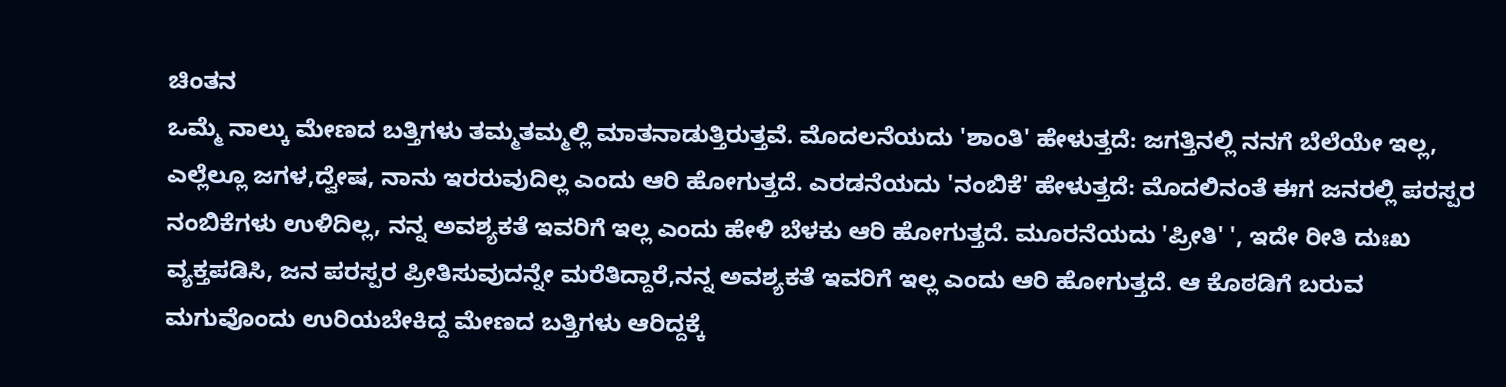ಚಿಂತನ
ಒಮ್ಮೆ ನಾಲ್ಕು ಮೇಣದ ಬತ್ತಿಗಳು ತಮ್ಮತಮ್ಮಲ್ಲಿ ಮಾತನಾಡುತ್ತಿರುತ್ತವೆ. ಮೊದಲನೆಯದು 'ಶಾಂತಿ' ಹೇಳುತ್ತದೆ: ಜಗತ್ತಿನಲ್ಲಿ ನನಗೆ ಬೆಲೆಯೇ ಇಲ್ಲ, ಎಲ್ಲೆಲ್ಲೂ ಜಗಳ,ದ್ವೇಷ, ನಾನು ಇರರುವುದಿಲ್ಲ ಎಂದು ಆರಿ ಹೋಗುತ್ತದೆ. ಎರಡನೆಯದು 'ನಂಬಿಕೆ' ಹೇಳುತ್ತದೆ: ಮೊದಲಿನಂತೆ ಈಗ ಜನರಲ್ಲಿ ಪರಸ್ಪರ ನಂಬಿಕೆಗಳು ಉಳಿದಿಲ್ಲ, ನನ್ನ ಅವಶ್ಯಕತೆ ಇವರಿಗೆ ಇಲ್ಲ ಎಂದು ಹೇಳಿ ಬೆಳಕು ಆರಿ ಹೋಗುತ್ತದೆ. ಮೂರನೆಯದು 'ಪ್ರೀತಿ' ', ಇದೇ ರೀತಿ ದುಃಖ ವ್ಯಕ್ತಪಡಿಸಿ, ಜನ ಪರಸ್ಪರ ಪ್ರೀತಿಸುವುದನ್ನೇ ಮರೆತಿದ್ದಾರೆ,ನನ್ನ ಅವಶ್ಯಕತೆ ಇವರಿಗೆ ಇಲ್ಲ ಎಂದು ಆರಿ ಹೋಗುತ್ತದೆ. ಆ ಕೊಠಡಿಗೆ ಬರುವ ಮಗುವೊಂದು ಉರಿಯಬೇಕಿದ್ದ ಮೇಣದ ಬತ್ತಿಗಳು ಆರಿದ್ದಕ್ಕೆ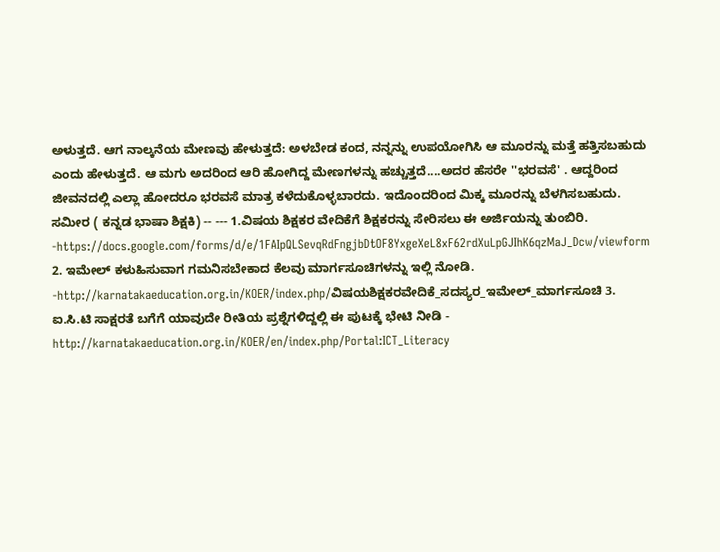ಅಳುತ್ತದೆ. ಆಗ ನಾಲ್ಕನೆಯ ಮೇಣವು ಹೇಳುತ್ತದೆ: ಅಳಬೇಡ ಕಂದ, ನನ್ನನ್ನು ಉಪಯೋಗಿಸಿ ಆ ಮೂರನ್ನು ಮತ್ತೆ ಹತ್ತಿಸಬಹುದು ಎಂದು ಹೇಳುತ್ತದೆ. ಆ ಮಗು ಅದರಿಂದ ಆರಿ ಹೋಗಿದ್ದ ಮೇಣಗಳನ್ನು ಹಚ್ಚುತ್ತದೆ....ಅದರ ಹೆಸರೇ ''ಭರವಸೆ' . ಆದ್ದರಿಂದ ಜೀವನದಲ್ಲಿ ಎಲ್ಲಾ ಹೋದರೂ ಭರವಸೆ ಮಾತ್ರ ಕಳೆದುಕೊಳ್ಳಬಾರದು. ಇದೊಂದರಿಂದ ಮಿಕ್ಕ ಮೂರನ್ನು ಬೆಳಗಿಸಬಹುದು. ಸಮೀರ ( ಕನ್ನಡ ಭಾಷಾ ಶಿಕ್ಷಕಿ) -- --- 1.ವಿಷಯ ಶಿಕ್ಷಕರ ವೇದಿಕೆಗೆ ಶಿಕ್ಷಕರನ್ನು ಸೇರಿಸಲು ಈ ಅರ್ಜಿಯನ್ನು ತುಂಬಿರಿ. -https://docs.google.com/forms/d/e/1FAIpQLSevqRdFngjbDtOF8YxgeXeL8xF62rdXuLpGJIhK6qzMaJ_Dcw/viewform 2. ಇಮೇಲ್ ಕಳುಹಿಸುವಾಗ ಗಮನಿಸಬೇಕಾದ ಕೆಲವು ಮಾರ್ಗಸೂಚಿಗಳನ್ನು ಇಲ್ಲಿ ನೋಡಿ. -http://karnatakaeducation.org.in/KOER/index.php/ವಿಷಯಶಿಕ್ಷಕರವೇದಿಕೆ_ಸದಸ್ಯರ_ಇಮೇಲ್_ಮಾರ್ಗಸೂಚಿ 3. ಐ.ಸಿ.ಟಿ ಸಾಕ್ಷರತೆ ಬಗೆಗೆ ಯಾವುದೇ ರೀತಿಯ ಪ್ರಶ್ನೆಗಳಿದ್ದಲ್ಲಿ ಈ ಪುಟಕ್ಕೆ ಭೇಟಿ ನೀಡಿ - http://karnatakaeducation.org.in/KOER/en/index.php/Portal:ICT_Literacy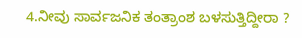4.ನೀವು ಸಾರ್ವಜನಿಕ ತಂತ್ರಾಂಶ ಬಳಸುತ್ತಿದ್ದೀರಾ ?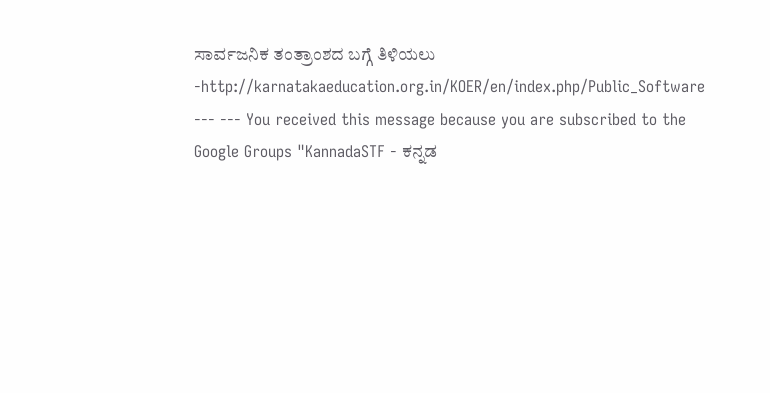ಸಾರ್ವಜನಿಕ ತಂತ್ರಾಂಶದ ಬಗ್ಗೆ ತಿಳಿಯಲು -http://karnatakaeducation.org.in/KOER/en/index.php/Public_Software --- --- You received this message because you are subscribed to the Google Groups "KannadaSTF - ಕನ್ನಡ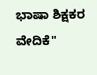ಭಾಷಾ ಶಿಕ್ಷಕರ ವೇದಿಕೆ"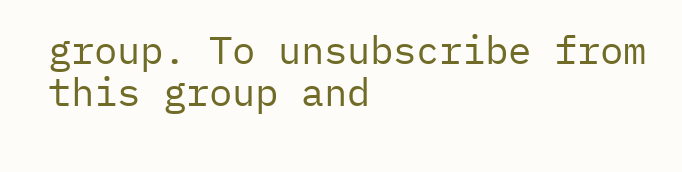group. To unsubscribe from this group and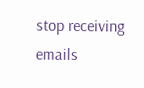stop receiving emails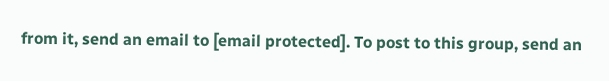from it, send an email to [email protected]. To post to this group, send an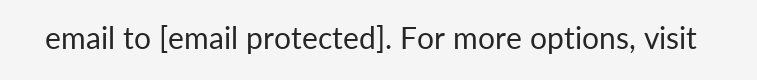email to [email protected]. For more options, visit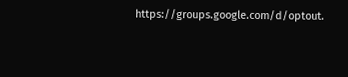https://groups.google.com/d/optout.